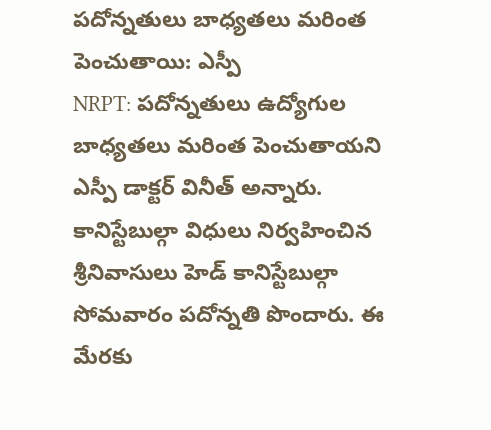పదోన్నతులు బాధ్యతలు మరింత పెంచుతాయి: ఎస్పీ
NRPT: పదోన్నతులు ఉద్యోగుల బాధ్యతలు మరింత పెంచుతాయని ఎస్పీ డాక్టర్ వినీత్ అన్నారు. కానిస్టేబుల్గా విధులు నిర్వహించిన శ్రీనివాసులు హెడ్ కానిస్టేబుల్గా సోమవారం పదోన్నతి పొందారు. ఈ మేరకు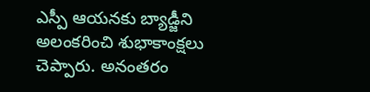ఎస్పీ ఆయనకు బ్యాడ్జీని అలంకరించి శుభాకాంక్షలు చెప్పారు. అనంతరం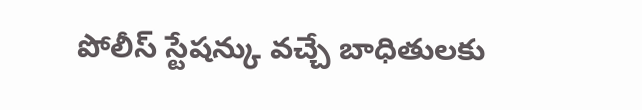పోలీస్ స్టేషన్కు వచ్చే బాధితులకు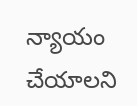న్యాయం చేయాలని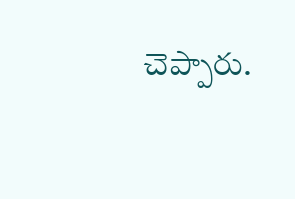చెప్పారు.